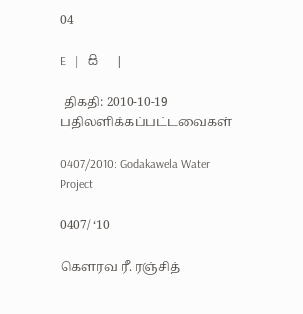04

E   |   සි   |

 திகதி: 2010-10-19   பதிலளிக்கப்பட்டவைகள்

0407/2010: Godakawela Water Project

0407/ ‘10

கெளரவ ரீ. ரஞ்சித்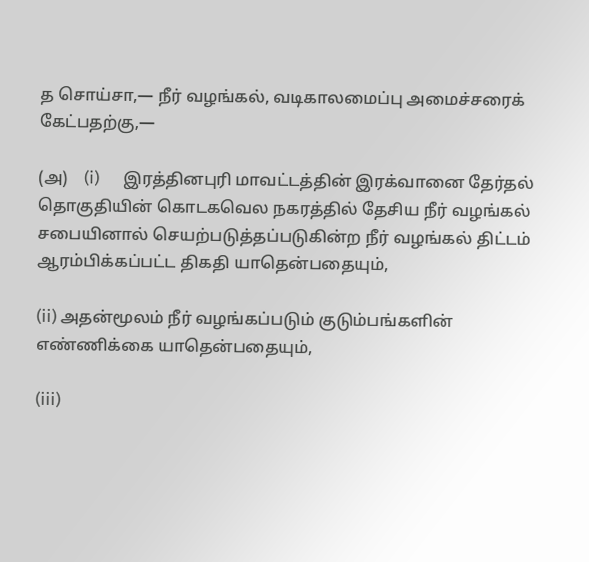த சொய்சா,— நீர் வழங்கல், வடிகாலமைப்பு அமைச்சரைக் கேட்பதற்கு,—

(அ)    (i)      இரத்தினபுரி மாவட்டத்தின் இரக்வானை தேர்தல் தொகுதியின் கொடகவெல நகரத்தில் தேசிய நீர் வழங்கல் சபையினால் செயற்படுத்தப்படுகின்ற நீர் வழங்கல் திட்டம் ஆரம்பிக்கப்பட்ட திகதி யாதென்பதையும்,

(ii) அதன்மூலம் நீர் வழங்கப்படும் குடும்பங்களின் எண்ணிக்கை யாதென்பதையும்,

(iii)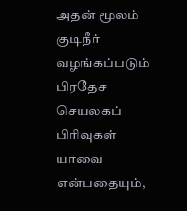அதன் மூலம் குடிநீர் வழங்கப்படும் பிரதேச செயலகப் பிரிவுகள் யாவை என்பதையும்,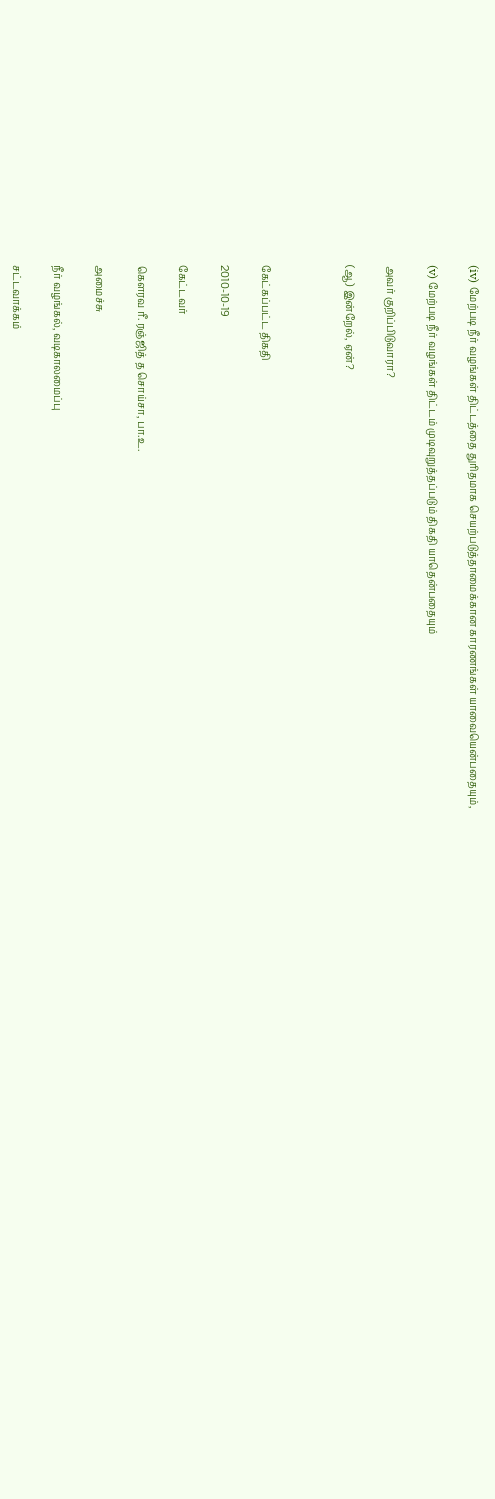(iv) மேற்படி நீர் வழங்கள் திட்டத்தை துரிதமாக செயற்படுத்தாமைக்கான காரணங்கள் யாவையென்பதையும்,

(v) மேற்படி நீர் வழங்கள் திட்டம் முடிவுறுத்தப்படும் திகதி யாதென்பதையும்

அவர் குறிப்பிடுவாரா?

(ஆ) இன்றேல், ஏன்?



கேட்கப்பட்ட திகதி

2010-10-19

கேட்டவர்

கௌரவ ரீ. ரஞ்ஜித் த சொய்சா, பா.உ.

அமைச்சு

நீர் வழங்கல், வடிகாலமைப்பு

சட்டவாக்கம்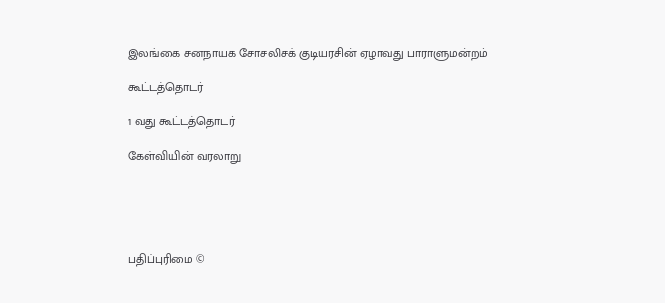இலங்கை சனநாயக சோசலிசக் குடியரசின் ஏழாவது பாராளுமன்றம்

கூட்டத்தொடர்

1 வது கூட்டத்தொடர்

கேள்வியின் வரலாறு





பதிப்புரிமை ©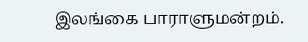இலங்கை பாராளுமன்றம்.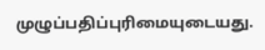முழுப்பதிப்புரிமையுடையது.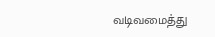வடிவமைத்து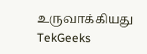உருவாக்கியது  TekGeeks